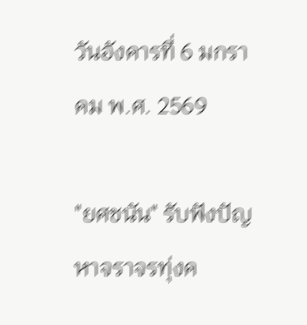วันอังคารที่ 6 มกราคม พ.ศ. 2569

"ยศชนัน" รับฟังปัญหาจราจรทุ่งค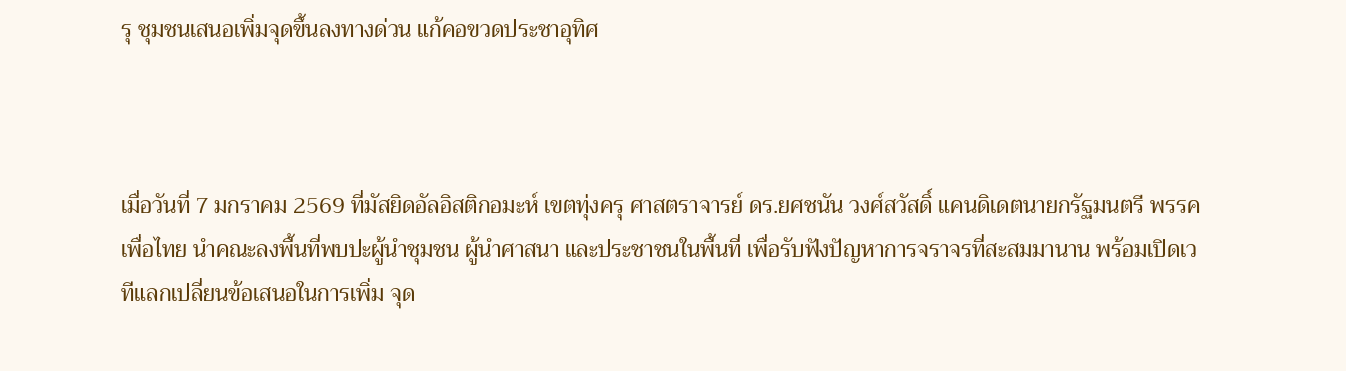รุ ชุมชนเสนอเพิ่มจุดขึ้นลงทางด่วน แก้คอขวดประชาอุทิศ



เมื่อวันที่ 7 มกราคม 2569 ที่มัสยิดอัลอิสติกอมะห์ เขตทุ่งครุ ศาสตราจารย์ ดร.ยศชนัน วงศ์สวัสดิ์ แคนดิเดตนายกรัฐมนตรี พรรคเพื่อไทย นำคณะลงพื้นที่พบปะผู้นำชุมชน ผู้นำศาสนา และประชาชนในพื้นที่ เพื่อรับฟังปัญหาการจราจรที่สะสมมานาน พร้อมเปิดเวทีแลกเปลี่ยนข้อเสนอในการเพิ่ม จุด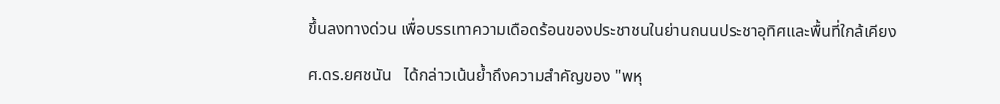ขึ้นลงทางด่วน เพื่อบรรเทาความเดือดร้อนของประชาชนในย่านถนนประชาอุทิศและพื้นที่ใกล้เคียง

ศ.ดร.ยศชนัน   ได้กล่าวเน้นย้ำถึงความสำคัญของ "พหุ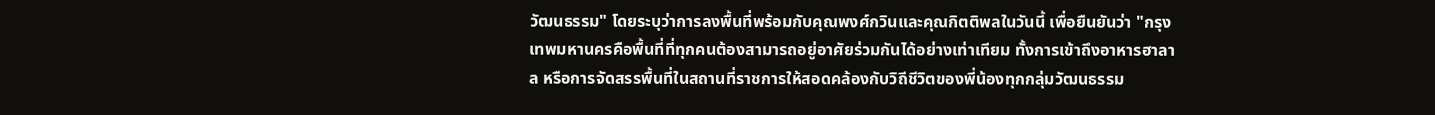วัฒนธรรม" โดยระบุว่าการลงพื้นที่พร้อมกับคุณพงศ์กวินและคุณกิตติพลในวันนี้ เพื่อยืนยันว่า "กรุงเทพมหานครคือพื้นที่ที่ทุกคนต้องสามารถอยู่อาศัยร่วมกันได้อย่างเท่าเทียม ทั้งการเข้าถึงอาหารฮาลาล หรือการจัดสรรพื้นที่ในสถานที่ราชการให้สอดคล้องกับวิถีชีวิตของพี่น้องทุกกลุ่มวัฒนธรรม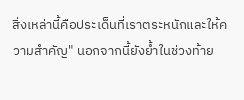สิ่งเหล่านี้คือประเด็นที่เราตระหนักและให้ความสำคัญ" นอกจากนี้ยังย้ำในช่วงท้าย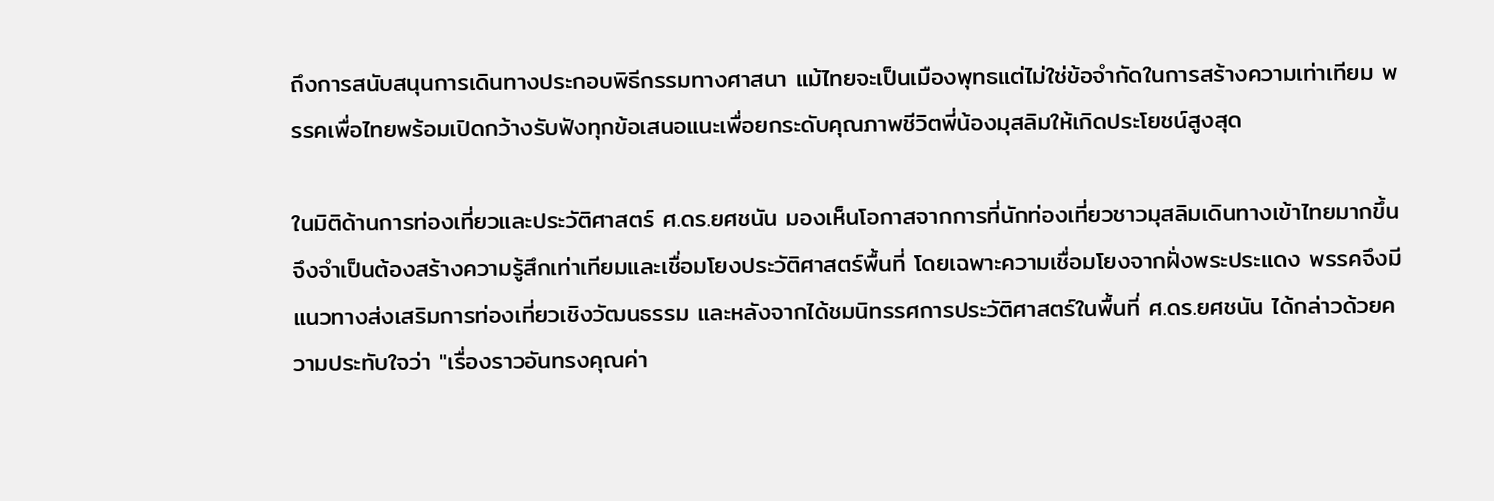ถึงการสนับสนุนการเดินทางประกอบพิธีกรรมทางศาสนา แม้ไทยจะเป็นเมืองพุทธแต่ไม่ใช่ข้อจำกัดในการสร้างความเท่าเทียม พรรคเพื่อไทยพร้อมเปิดกว้างรับฟังทุกข้อเสนอแนะเพื่อยกระดับคุณภาพชีวิตพี่น้องมุสลิมให้เกิดประโยชน์สูงสุด

ในมิติด้านการท่องเที่ยวและประวัติศาสตร์ ศ.ดร.ยศชนัน มองเห็นโอกาสจากการที่นักท่องเที่ยวชาวมุสลิมเดินทางเข้าไทยมากขึ้น จึงจำเป็นต้องสร้างความรู้สึกเท่าเทียมและเชื่อมโยงประวัติศาสตร์พื้นที่ โดยเฉพาะความเชื่อมโยงจากฝั่งพระประแดง พรรคจึงมีแนวทางส่งเสริมการท่องเที่ยวเชิงวัฒนธรรม และหลังจากได้ชมนิทรรศการประวัติศาสตร์ในพื้นที่ ศ.ดร.ยศชนัน ได้กล่าวด้วยความประทับใจว่า "เรื่องราวอันทรงคุณค่า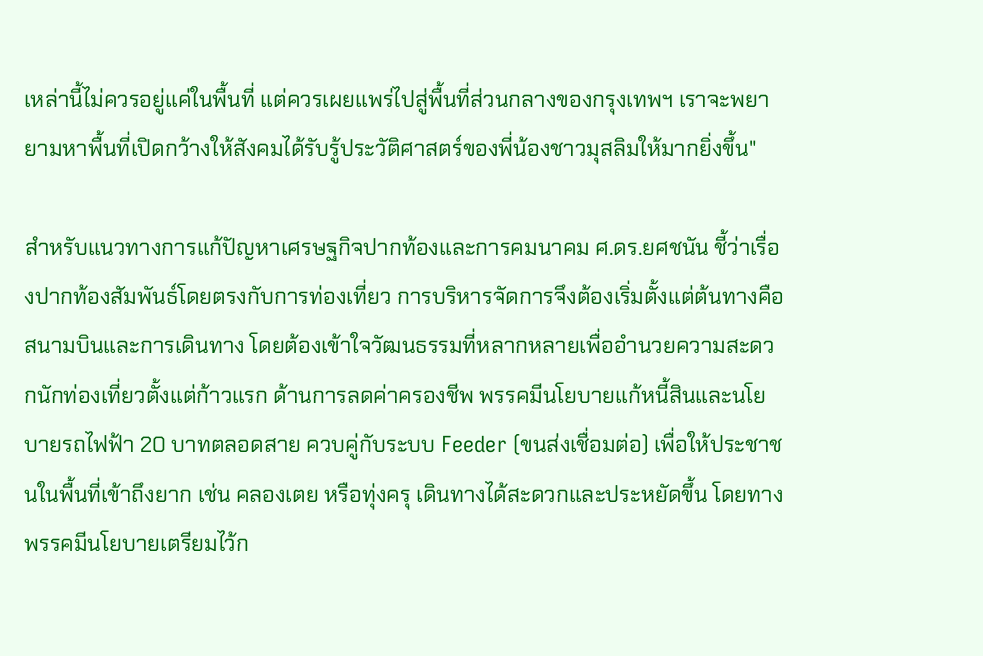เหล่านี้ไม่ควรอยู่แค่ในพื้นที่ แต่ควรเผยแพร่ไปสู่พื้นที่ส่วนกลางของกรุงเทพฯ เราจะพยายามหาพื้นที่เปิดกว้างให้สังคมได้รับรู้ประวัติศาสตร์ของพี่น้องชาวมุสลิมให้มากยิ่งขึ้น"

สำหรับแนวทางการแก้ปัญหาเศรษฐกิจปากท้องและการคมนาคม ศ.ดร.ยศชนัน ชี้ว่าเรื่องปากท้องสัมพันธ์โดยตรงกับการท่องเที่ยว การบริหารจัดการจึงต้องเริ่มตั้งแต่ต้นทางคือสนามบินและการเดินทาง โดยต้องเข้าใจวัฒนธรรมที่หลากหลายเพื่ออำนวยความสะดวกนักท่องเที่ยวตั้งแต่ก้าวแรก ด้านการลดค่าครองชีพ พรรคมีนโยบายแก้หนี้สินและนโยบายรถไฟฟ้า 20 บาทตลอดสาย ควบคู่กับระบบ Feeder (ขนส่งเชื่อมต่อ) เพื่อให้ประชาชนในพื้นที่เข้าถึงยาก เช่น คลองเตย หรือทุ่งครุ เดินทางได้สะดวกและประหยัดขึ้น โดยทางพรรคมีนโยบายเตรียมไว้ก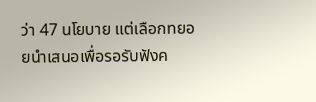ว่า 47 นโยบาย แต่เลือกทยอยนำเสนอเพื่อรอรับฟังค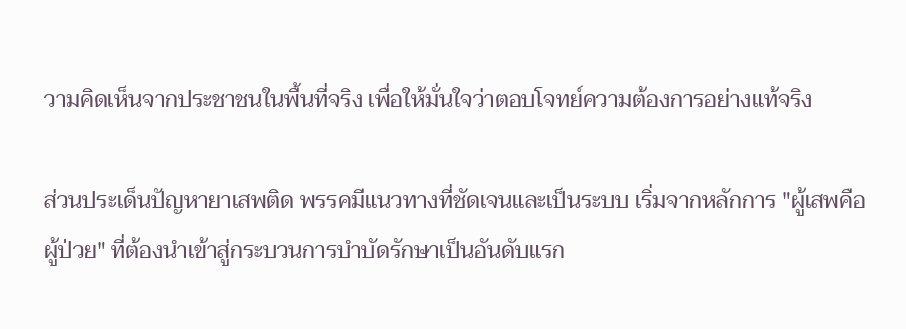วามคิดเห็นจากประชาชนในพื้นที่จริง เพื่อให้มั่นใจว่าตอบโจทย์ความต้องการอย่างแท้จริง

ส่วนประเด็นปัญหายาเสพติด พรรคมีแนวทางที่ชัดเจนและเป็นระบบ เริ่มจากหลักการ "ผู้เสพคือผู้ป่วย" ที่ต้องนำเข้าสู่กระบวนการบำบัดรักษาเป็นอันดับแรก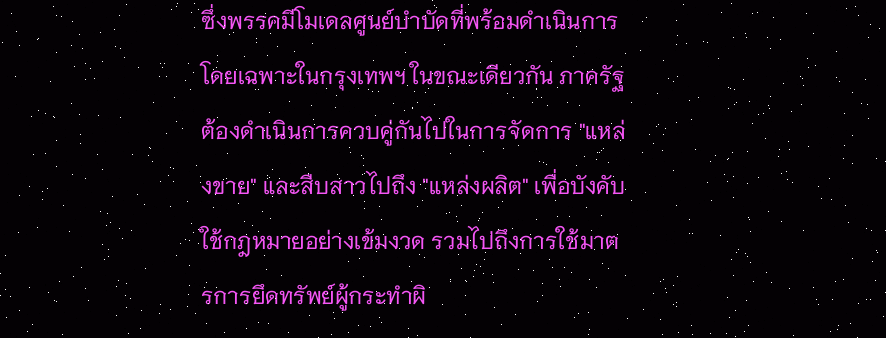ซึ่งพรรคมีโมเดลศูนย์บำบัดที่พร้อมดำเนินการโดยเฉพาะในกรุงเทพฯ ในขณะเดียวกัน ภาครัฐต้องดำเนินการควบคู่กันไปในการจัดการ "แหล่งขาย" และสืบสาวไปถึง "แหล่งผลิต" เพื่อบังคับใช้กฎหมายอย่างเข้มงวด รวมไปถึงการใช้มาตรการยึดทรัพย์ผู้กระทำผิ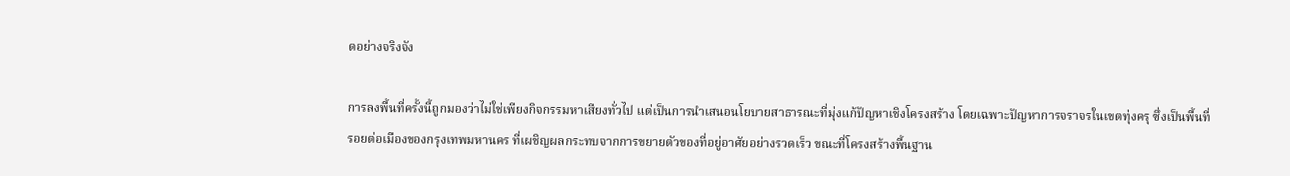ดอย่างจริงจัง

การลงพื้นที่ครั้งนี้ถูกมองว่าไม่ใช่เพียงกิจกรรมหาเสียงทั่วไป แต่เป็นการนำเสนอนโยบายสาธารณะที่มุ่งแก้ปัญหาเชิงโครงสร้าง โดยเฉพาะปัญหาการจราจรในเขตทุ่งครุ ซึ่งเป็นพื้นที่รอยต่อเมืองของกรุงเทพมหานคร ที่เผชิญผลกระทบจากการขยายตัวของที่อยู่อาศัยอย่างรวดเร็ว ขณะที่โครงสร้างพื้นฐาน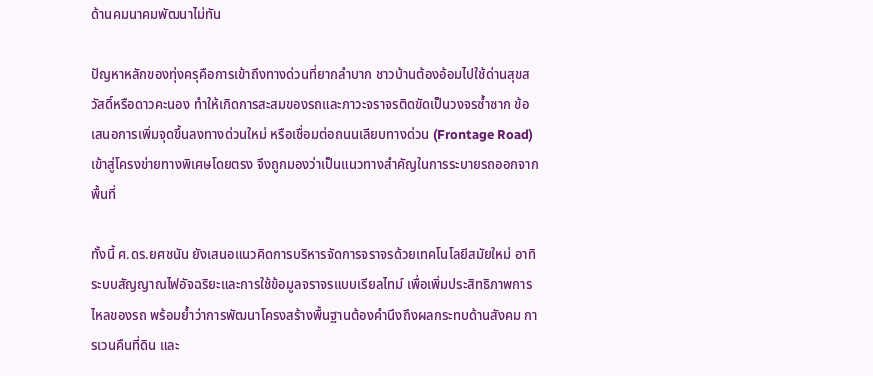ด้านคมนาคมพัฒนาไม่ทัน

ปัญหาหลักของทุ่งครุคือการเข้าถึงทางด่วนที่ยากลำบาก ชาวบ้านต้องอ้อมไปใช้ด่านสุขสวัสดิ์หรือดาวคะนอง ทำให้เกิดการสะสมของรถและภาวะจราจรติดขัดเป็นวงจรซ้ำซาก ข้อเสนอการเพิ่มจุดขึ้นลงทางด่วนใหม่ หรือเชื่อมต่อถนนเลียบทางด่วน (Frontage Road) เข้าสู่โครงข่ายทางพิเศษโดยตรง จึงถูกมองว่าเป็นแนวทางสำคัญในการระบายรถออกจากพื้นที่

ทั้งนี้ ศ.ดร.ยศชนัน ยังเสนอแนวคิดการบริหารจัดการจราจรด้วยเทคโนโลยีสมัยใหม่ อาทิ ระบบสัญญาณไฟอัจฉริยะและการใช้ข้อมูลจราจรแบบเรียลไทม์ เพื่อเพิ่มประสิทธิภาพการไหลของรถ พร้อมย้ำว่าการพัฒนาโครงสร้างพื้นฐานต้องคำนึงถึงผลกระทบด้านสังคม การเวนคืนที่ดิน และ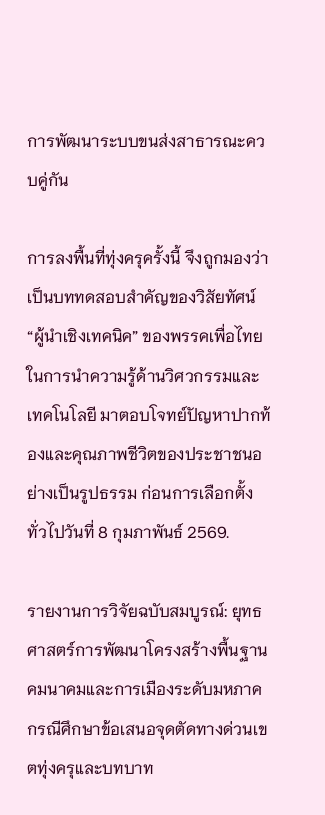การพัฒนาระบบขนส่งสาธารณะควบคู่กัน

การลงพื้นที่ทุ่งครุครั้งนี้ จึงถูกมองว่าเป็นบททดสอบสำคัญของวิสัยทัศน์ “ผู้นำเชิงเทคนิค” ของพรรคเพื่อไทย ในการนำความรู้ด้านวิศวกรรมและเทคโนโลยี มาตอบโจทย์ปัญหาปากท้องและคุณภาพชีวิตของประชาชนอย่างเป็นรูปธรรม ก่อนการเลือกตั้งทั่วไปวันที่ 8 กุมภาพันธ์ 2569.

รายงานการวิจัยฉบับสมบูรณ์: ยุทธศาสตร์การพัฒนาโครงสร้างพื้นฐานคมนาคมและการเมืองระดับมหภาค กรณีศึกษาข้อเสนอจุดตัดทางด่วนเขตทุ่งครุและบทบาท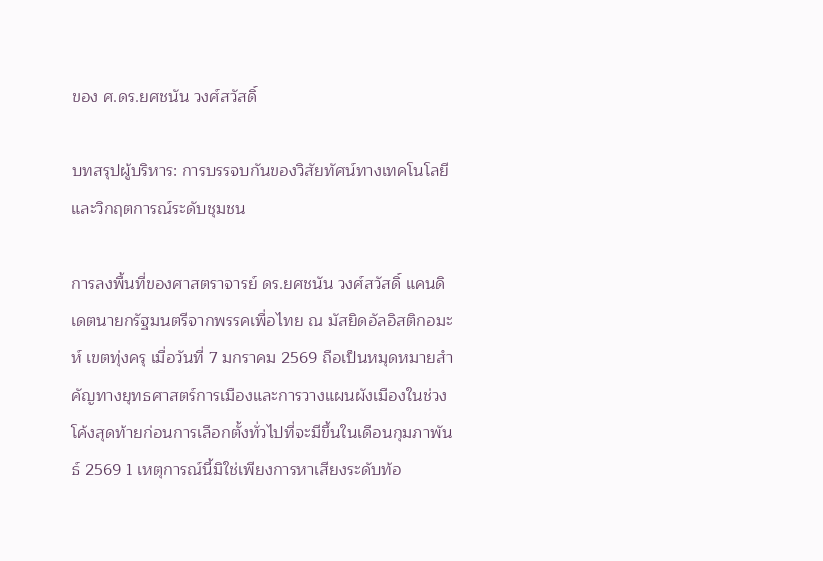ของ ศ.ดร.ยศชนัน วงศ์สวัสดิ์

บทสรุปผู้บริหาร: การบรรจบกันของวิสัยทัศน์ทางเทคโนโลยีและวิกฤตการณ์ระดับชุมชน

การลงพื้นที่ของศาสตราจารย์ ดร.ยศชนัน วงศ์สวัสดิ์ แคนดิเดตนายกรัฐมนตรีจากพรรคเพื่อไทย ณ มัสยิดอัลอิสติกอมะห์ เขตทุ่งครุ เมื่อวันที่ 7 มกราคม 2569 ถือเป็นหมุดหมายสำคัญทางยุทธศาสตร์การเมืองและการวางแผนผังเมืองในช่วงโค้งสุดท้ายก่อนการเลือกตั้งทั่วไปที่จะมีขึ้นในเดือนกุมภาพันธ์ 2569 1 เหตุการณ์นี้มิใช่เพียงการหาเสียงระดับท้อ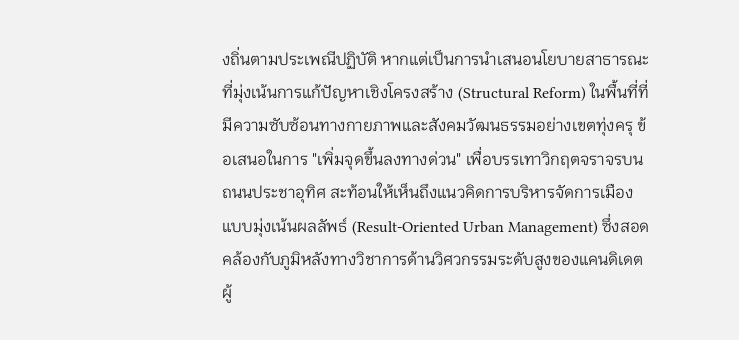งถิ่นตามประเพณีปฏิบัติ หากแต่เป็นการนำเสนอนโยบายสาธารณะที่มุ่งเน้นการแก้ปัญหาเชิงโครงสร้าง (Structural Reform) ในพื้นที่ที่มีความซับซ้อนทางกายภาพและสังคมวัฒนธรรมอย่างเขตทุ่งครุ ข้อเสนอในการ "เพิ่มจุดขึ้นลงทางด่วน" เพื่อบรรเทาวิกฤตจราจรบนถนนประชาอุทิศ สะท้อนให้เห็นถึงแนวคิดการบริหารจัดการเมืองแบบมุ่งเน้นผลลัพธ์ (Result-Oriented Urban Management) ซึ่งสอดคล้องกับภูมิหลังทางวิชาการด้านวิศวกรรมระดับสูงของแคนดิเดตผู้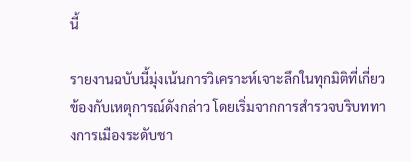นี้

รายงานฉบับนี้มุ่งเน้นการวิเคราะห์เจาะลึกในทุกมิติที่เกี่ยวข้องกับเหตุการณ์ดังกล่าว โดยเริ่มจากการสำรวจบริบททางการเมืองระดับชา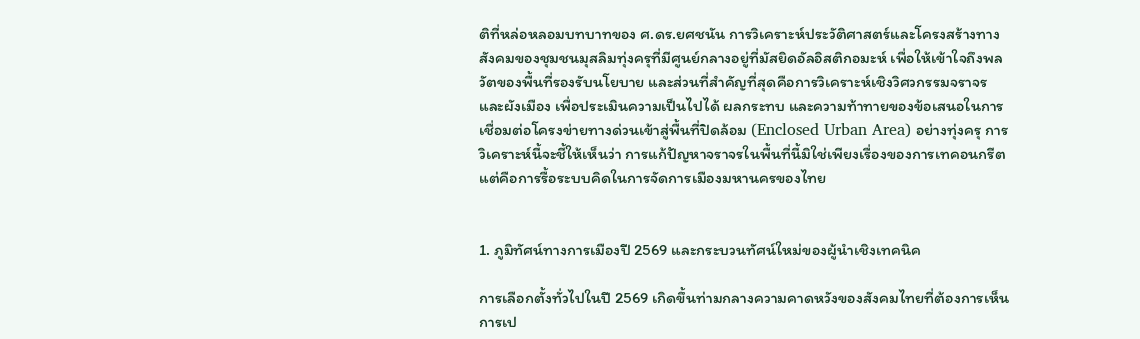ติที่หล่อหลอมบทบาทของ ศ.ดร.ยศชนัน การวิเคราะห์ประวัติศาสตร์และโครงสร้างทางสังคมของชุมชนมุสลิมทุ่งครุที่มีศูนย์กลางอยู่ที่มัสยิดอัลอิสติกอมะห์ เพื่อให้เข้าใจถึงพลวัตของพื้นที่รองรับนโยบาย และส่วนที่สำคัญที่สุดคือการวิเคราะห์เชิงวิศวกรรมจราจรและผังเมือง เพื่อประเมินความเป็นไปได้ ผลกระทบ และความท้าทายของข้อเสนอในการเชื่อมต่อโครงข่ายทางด่วนเข้าสู่พื้นที่ปิดล้อม (Enclosed Urban Area) อย่างทุ่งครุ การวิเคราะห์นี้จะชี้ให้เห็นว่า การแก้ปัญหาจราจรในพื้นที่นี้มิใช่เพียงเรื่องของการเทคอนกรีต แต่คือการรื้อระบบคิดในการจัดการเมืองมหานครของไทย


1. ภูมิทัศน์ทางการเมืองปี 2569 และกระบวนทัศน์ใหม่ของผู้นำเชิงเทคนิค

การเลือกตั้งทั่วไปในปี 2569 เกิดขึ้นท่ามกลางความคาดหวังของสังคมไทยที่ต้องการเห็นการเป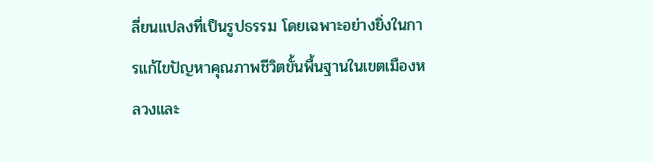ลี่ยนแปลงที่เป็นรูปธรรม โดยเฉพาะอย่างยิ่งในการแก้ไขปัญหาคุณภาพชีวิตขั้นพื้นฐานในเขตเมืองหลวงและ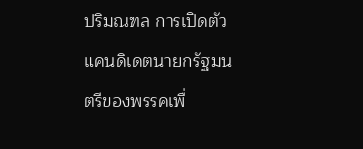ปริมณฑล การเปิดตัวแคนดิเดตนายกรัฐมนตรีของพรรคเพื่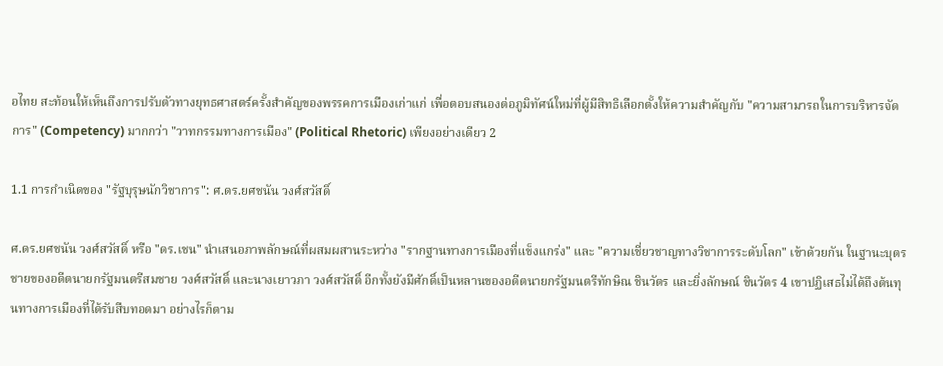อไทย สะท้อนให้เห็นถึงการปรับตัวทางยุทธศาสตร์ครั้งสำคัญของพรรคการเมืองเก่าแก่ เพื่อตอบสนองต่อภูมิทัศน์ใหม่ที่ผู้มีสิทธิเลือกตั้งให้ความสำคัญกับ "ความสามารถในการบริหารจัดการ" (Competency) มากกว่า "วาทกรรมทางการเมือง" (Political Rhetoric) เพียงอย่างเดียว 2

1.1 การกำเนิดของ "รัฐบุรุษนักวิชาการ": ศ.ดร.ยศชนัน วงศ์สวัสดิ์

ศ.ดร.ยศชนัน วงศ์สวัสดิ์ หรือ "ดร.เชน" นำเสนอภาพลักษณ์ที่ผสมผสานระหว่าง "รากฐานทางการเมืองที่แข็งแกร่ง" และ "ความเชี่ยวชาญทางวิชาการระดับโลก" เข้าด้วยกัน ในฐานะบุตรชายของอดีตนายกรัฐมนตรีสมชาย วงศ์สวัสดิ์ และนางเยาวภา วงศ์สวัสดิ์ อีกทั้งยังมีศักดิ์เป็นหลานของอดีตนายกรัฐมนตรีทักษิณ ชินวัตร และยิ่งลักษณ์ ชินวัตร 4 เขาปฏิเสธไม่ได้ถึงต้นทุนทางการเมืองที่ได้รับสืบทอดมา อย่างไรก็ตาม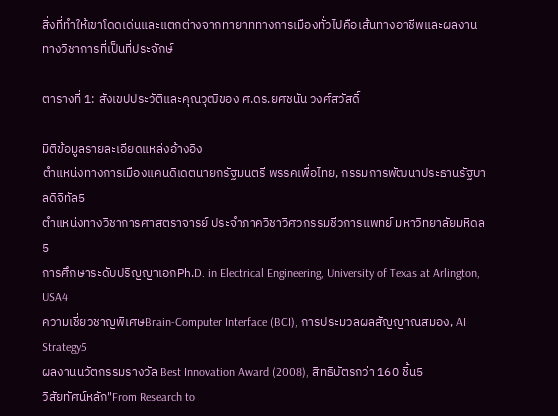สิ่งที่ทำให้เขาโดดเด่นและแตกต่างจากทายาททางการเมืองทั่วไปคือเส้นทางอาชีพและผลงานทางวิชาการที่เป็นที่ประจักษ์

ตารางที่ 1: สังเขปประวัติและคุณวุฒิของ ศ.ดร.ยศชนัน วงศ์สวัสดิ์

มิติข้อมูลรายละเอียดแหล่งอ้างอิง
ตำแหน่งทางการเมืองแคนดิเดตนายกรัฐมนตรี พรรคเพื่อไทย, กรรมการพัฒนาประธานรัฐบาลดิจิทัล5
ตำแหน่งทางวิชาการศาสตราจารย์ ประจำภาควิชาวิศวกรรมชีวการแพทย์ มหาวิทยาลัยมหิดล5
การศึกษาระดับปริญญาเอกPh.D. in Electrical Engineering, University of Texas at Arlington, USA4
ความเชี่ยวชาญพิเศษBrain-Computer Interface (BCI), การประมวลผลสัญญาณสมอง, AI Strategy5
ผลงานนวัตกรรมรางวัล Best Innovation Award (2008), สิทธิบัตรกว่า 160 ชิ้น5
วิสัยทัศน์หลัก"From Research to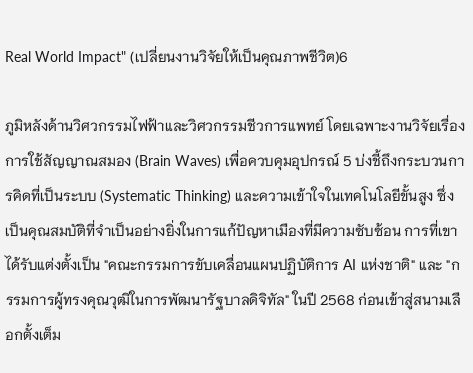Real World Impact" (เปลี่ยนงานวิจัยให้เป็นคุณภาพชีวิต)6

ภูมิหลังด้านวิศวกรรมไฟฟ้าและวิศวกรรมชีวการแพทย์ โดยเฉพาะงานวิจัยเรื่องการใช้สัญญาณสมอง (Brain Waves) เพื่อควบคุมอุปกรณ์ 5 บ่งชี้ถึงกระบวนการคิดที่เป็นระบบ (Systematic Thinking) และความเข้าใจในเทคโนโลยีขั้นสูง ซึ่งเป็นคุณสมบัติที่จำเป็นอย่างยิ่งในการแก้ปัญหาเมืองที่มีความซับซ้อน การที่เขาได้รับแต่งตั้งเป็น "คณะกรรมการขับเคลื่อนแผนปฏิบัติการ AI แห่งชาติ" และ "กรรมการผู้ทรงคุณวุฒิในการพัฒนารัฐบาลดิจิทัล" ในปี 2568 ก่อนเข้าสู่สนามเลือกตั้งเต็ม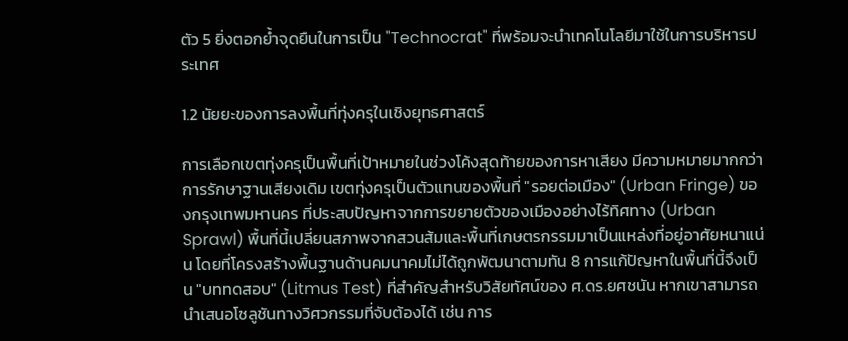ตัว 5 ยิ่งตอกย้ำจุดยืนในการเป็น "Technocrat" ที่พร้อมจะนำเทคโนโลยีมาใช้ในการบริหารประเทศ

1.2 นัยยะของการลงพื้นที่ทุ่งครุในเชิงยุทธศาสตร์

การเลือกเขตทุ่งครุเป็นพื้นที่เป้าหมายในช่วงโค้งสุดท้ายของการหาเสียง มีความหมายมากกว่าการรักษาฐานเสียงเดิม เขตทุ่งครุเป็นตัวแทนของพื้นที่ "รอยต่อเมือง" (Urban Fringe) ของกรุงเทพมหานคร ที่ประสบปัญหาจากการขยายตัวของเมืองอย่างไร้ทิศทาง (Urban Sprawl) พื้นที่นี้เปลี่ยนสภาพจากสวนส้มและพื้นที่เกษตรกรรมมาเป็นแหล่งที่อยู่อาศัยหนาแน่น โดยที่โครงสร้างพื้นฐานด้านคมนาคมไม่ได้ถูกพัฒนาตามทัน 8 การแก้ปัญหาในพื้นที่นี้จึงเป็น "บททดสอบ" (Litmus Test) ที่สำคัญสำหรับวิสัยทัศน์ของ ศ.ดร.ยศชนัน หากเขาสามารถนำเสนอโซลูชันทางวิศวกรรมที่จับต้องได้ เช่น การ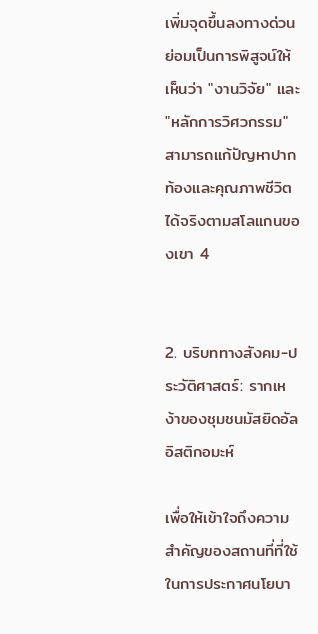เพิ่มจุดขึ้นลงทางด่วน ย่อมเป็นการพิสูจน์ให้เห็นว่า "งานวิจัย" และ "หลักการวิศวกรรม" สามารถแก้ปัญหาปากท้องและคุณภาพชีวิตได้จริงตามสโลแกนของเขา 4


2. บริบททางสังคม-ประวัติศาสตร์: รากเหง้าของชุมชนมัสยิดอัลอิสติกอมะห์

เพื่อให้เข้าใจถึงความสำคัญของสถานที่ที่ใช้ในการประกาศนโยบา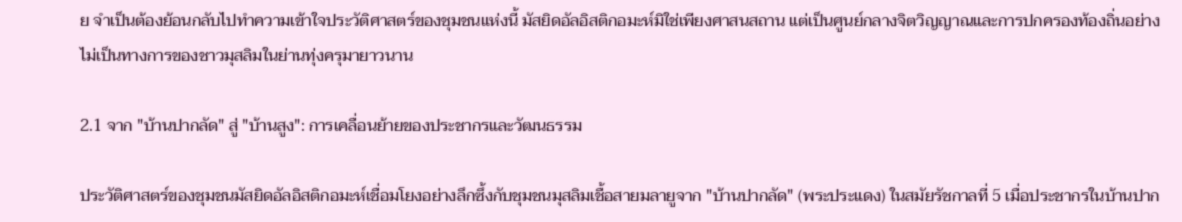ย จำเป็นต้องย้อนกลับไปทำความเข้าใจประวัติศาสตร์ของชุมชนแห่งนี้ มัสยิดอัลอิสติกอมะห์มิใช่เพียงศาสนสถาน แต่เป็นศูนย์กลางจิตวิญญาณและการปกครองท้องถิ่นอย่างไม่เป็นทางการของชาวมุสลิมในย่านทุ่งครุมายาวนาน

2.1 จาก "บ้านปากลัด" สู่ "บ้านสูง": การเคลื่อนย้ายของประชากรและวัฒนธรรม

ประวัติศาสตร์ของชุมชนมัสยิดอัลอิสติกอมะห์เชื่อมโยงอย่างลึกซึ้งกับชุมชนมุสลิมเชื้อสายมลายูจาก "บ้านปากลัด" (พระประแดง) ในสมัยรัชกาลที่ 5 เมื่อประชากรในบ้านปาก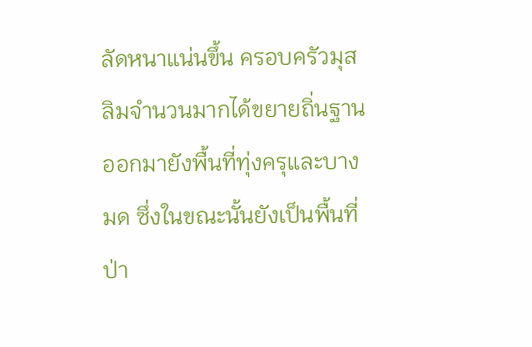ลัดหนาแน่นขึ้น ครอบครัวมุสลิมจำนวนมากได้ขยายถิ่นฐานออกมายังพื้นที่ทุ่งครุและบางมด ซึ่งในขณะนั้นยังเป็นพื้นที่ป่า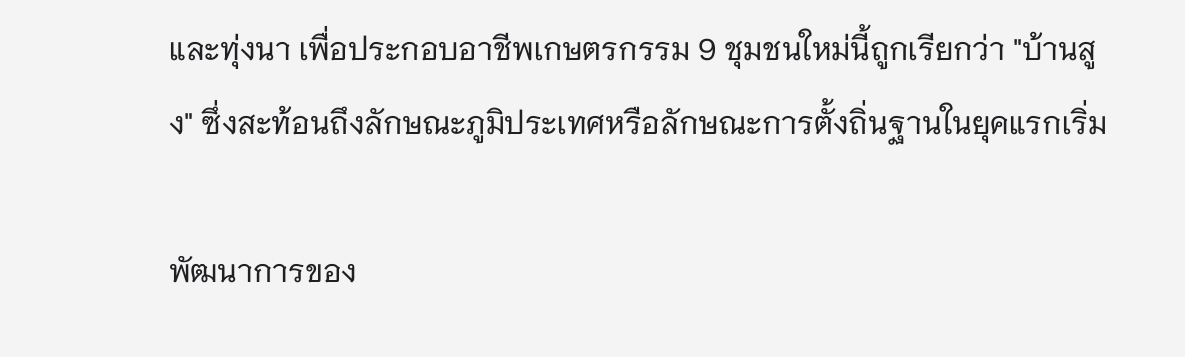และทุ่งนา เพื่อประกอบอาชีพเกษตรกรรม 9 ชุมชนใหม่นี้ถูกเรียกว่า "บ้านสูง" ซึ่งสะท้อนถึงลักษณะภูมิประเทศหรือลักษณะการตั้งถิ่นฐานในยุคแรกเริ่ม

พัฒนาการของ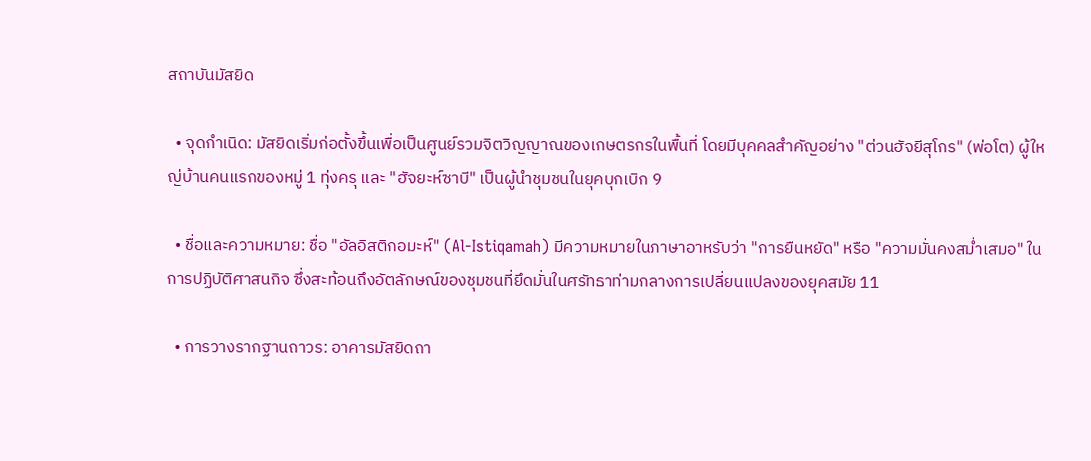สถาบันมัสยิด

  • จุดกำเนิด: มัสยิดเริ่มก่อตั้งขึ้นเพื่อเป็นศูนย์รวมจิตวิญญาณของเกษตรกรในพื้นที่ โดยมีบุคคลสำคัญอย่าง "ต่วนฮัจยีสุโกร" (พ่อโต) ผู้ใหญ่บ้านคนแรกของหมู่ 1 ทุ่งครุ และ "ฮัจยะห์ซาบี" เป็นผู้นำชุมชนในยุคบุกเบิก 9

  • ชื่อและความหมาย: ชื่อ "อัลอิสติกอมะห์" (Al-Istiqamah) มีความหมายในภาษาอาหรับว่า "การยืนหยัด" หรือ "ความมั่นคงสม่ำเสมอ" ในการปฏิบัติศาสนกิจ ซึ่งสะท้อนถึงอัตลักษณ์ของชุมชนที่ยึดมั่นในศรัทธาท่ามกลางการเปลี่ยนแปลงของยุคสมัย 11

  • การวางรากฐานถาวร: อาคารมัสยิดถา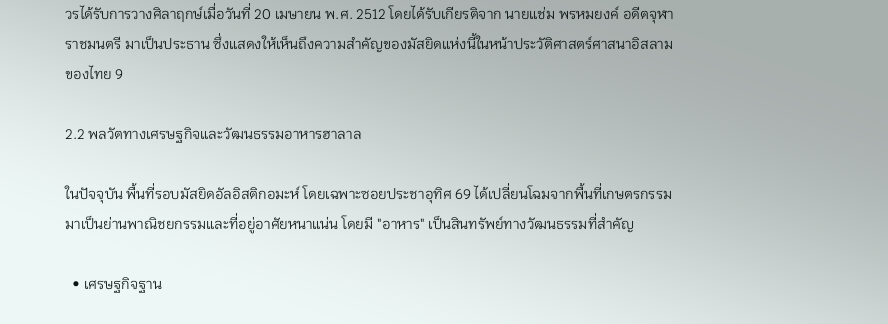วรได้รับการวางศิลาฤกษ์เมื่อวันที่ 20 เมษายน พ.ศ. 2512 โดยได้รับเกียรติจาก นายแช่ม พรหมยงค์ อดีตจุฬาราชมนตรี มาเป็นประธาน ซึ่งแสดงให้เห็นถึงความสำคัญของมัสยิดแห่งนี้ในหน้าประวัติศาสตร์ศาสนาอิสลามของไทย 9

2.2 พลวัตทางเศรษฐกิจและวัฒนธรรมอาหารฮาลาล

ในปัจจุบัน พื้นที่รอบมัสยิดอัลอิสติกอมะห์ โดยเฉพาะซอยประชาอุทิศ 69 ได้เปลี่ยนโฉมจากพื้นที่เกษตรกรรมมาเป็นย่านพาณิชยกรรมและที่อยู่อาศัยหนาแน่น โดยมี "อาหาร" เป็นสินทรัพย์ทางวัฒนธรรมที่สำคัญ

  • เศรษฐกิจฐาน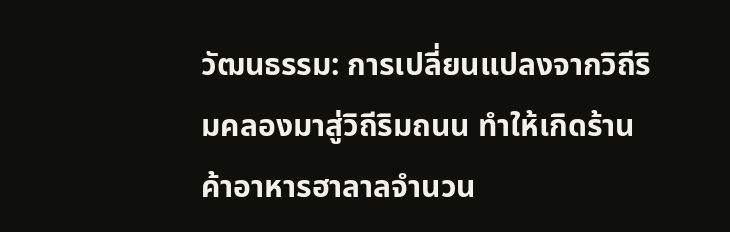วัฒนธรรม: การเปลี่ยนแปลงจากวิถีริมคลองมาสู่วิถีริมถนน ทำให้เกิดร้านค้าอาหารฮาลาลจำนวน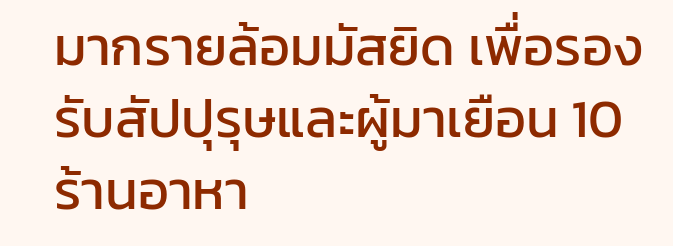มากรายล้อมมัสยิด เพื่อรองรับสัปปุรุษและผู้มาเยือน 10 ร้านอาหา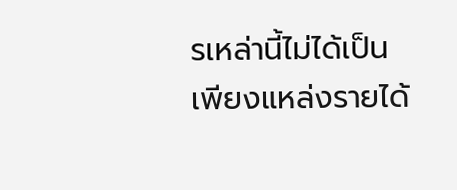รเหล่านี้ไม่ได้เป็นเพียงแหล่งรายได้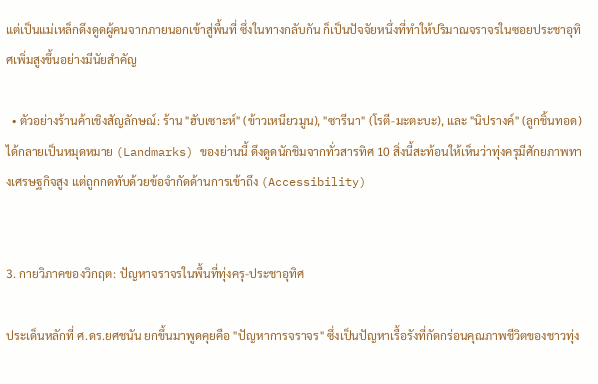แต่เป็นแม่เหล็กดึงดูดผู้คนจากภายนอกเข้าสู่พื้นที่ ซึ่งในทางกลับกัน ก็เป็นปัจจัยหนึ่งที่ทำให้ปริมาณจราจรในซอยประชาอุทิศเพิ่มสูงขึ้นอย่างมีนัยสำคัญ

  • ตัวอย่างร้านค้าเชิงสัญลักษณ์: ร้าน "ฮับเซาะห์" (ข้าวเหนียวมูน), "ซารีนา" (โรตี-มะตะบะ), และ "นิปรางค์" (ลูกชิ้นทอด) ได้กลายเป็นหมุดหมาย (Landmarks) ของย่านนี้ ดึงดูดนักชิมจากทั่วสารทิศ 10 สิ่งนี้สะท้อนให้เห็นว่าทุ่งครุมีศักยภาพทางเศรษฐกิจสูง แต่ถูกกดทับด้วยข้อจำกัดด้านการเข้าถึง (Accessibility)


3. กายวิภาคของวิกฤต: ปัญหาจราจรในพื้นที่ทุ่งครุ-ประชาอุทิศ

ประเด็นหลักที่ ศ.ดร.ยศชนัน ยกขึ้นมาพูดคุยคือ "ปัญหาการจราจร" ซึ่งเป็นปัญหาเรื้อรังที่กัดกร่อนคุณภาพชีวิตของชาวทุ่ง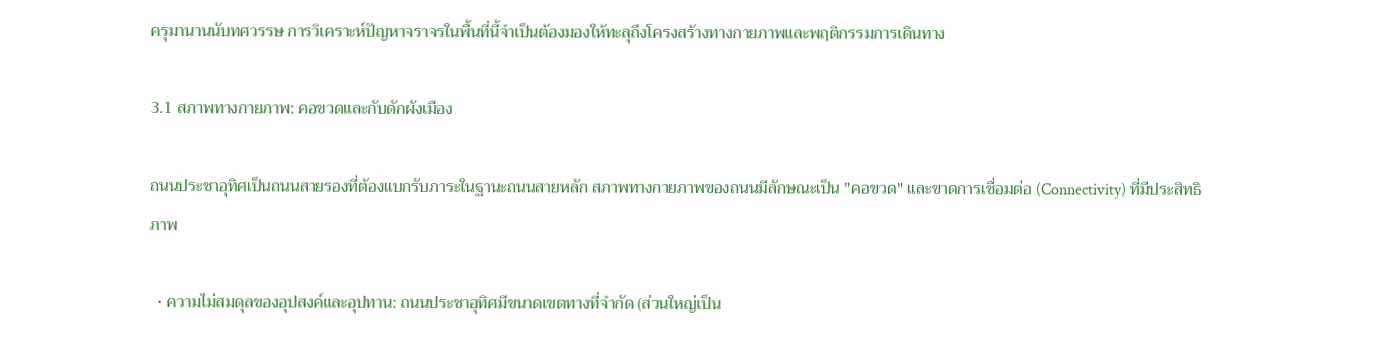ครุมานานนับทศวรรษ การวิเคราะห์ปัญหาจราจรในพื้นที่นี้จำเป็นต้องมองให้ทะลุถึงโครงสร้างทางกายภาพและพฤติกรรมการเดินทาง

3.1 สภาพทางกายภาพ: คอขวดและกับดักผังเมือง

ถนนประชาอุทิศเป็นถนนสายรองที่ต้องแบกรับภาระในฐานะถนนสายหลัก สภาพทางกายภาพของถนนมีลักษณะเป็น "คอขวด" และขาดการเชื่อมต่อ (Connectivity) ที่มีประสิทธิภาพ

  • ความไม่สมดุลของอุปสงค์และอุปทาน: ถนนประชาอุทิศมีขนาดเขตทางที่จำกัด (ส่วนใหญ่เป็น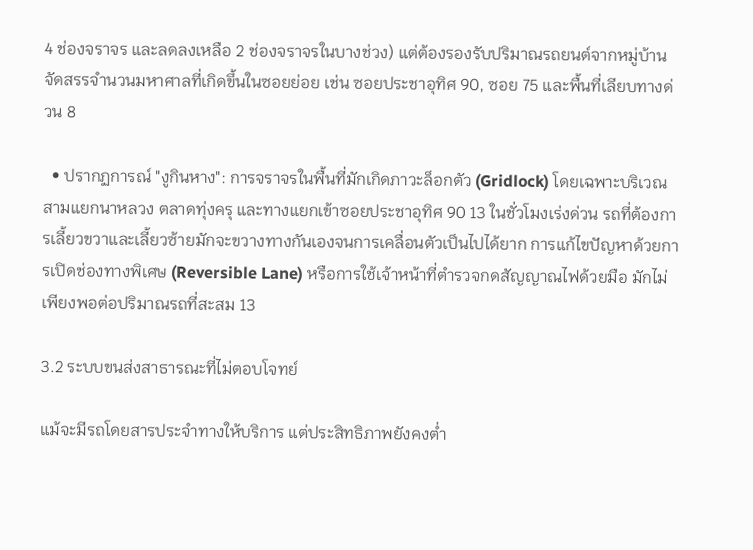4 ช่องจราจร และลดลงเหลือ 2 ช่องจราจรในบางช่วง) แต่ต้องรองรับปริมาณรถยนต์จากหมู่บ้านจัดสรรจำนวนมหาศาลที่เกิดขึ้นในซอยย่อย เช่น ซอยประชาอุทิศ 90, ซอย 75 และพื้นที่เลียบทางด่วน 8

  • ปรากฏการณ์ "งูกินหาง": การจราจรในพื้นที่มักเกิดภาวะล็อกตัว (Gridlock) โดยเฉพาะบริเวณสามแยกนาหลวง ตลาดทุ่งครุ และทางแยกเข้าซอยประชาอุทิศ 90 13 ในชั่วโมงเร่งด่วน รถที่ต้องการเลี้ยวขวาและเลี้ยวซ้ายมักจะขวางทางกันเองจนการเคลื่อนตัวเป็นไปได้ยาก การแก้ไขปัญหาด้วยการเปิดช่องทางพิเศษ (Reversible Lane) หรือการใช้เจ้าหน้าที่ตำรวจกดสัญญาณไฟด้วยมือ มักไม่เพียงพอต่อปริมาณรถที่สะสม 13

3.2 ระบบขนส่งสาธารณะที่ไม่ตอบโจทย์

แม้จะมีรถโดยสารประจำทางให้บริการ แต่ประสิทธิภาพยังคงต่ำ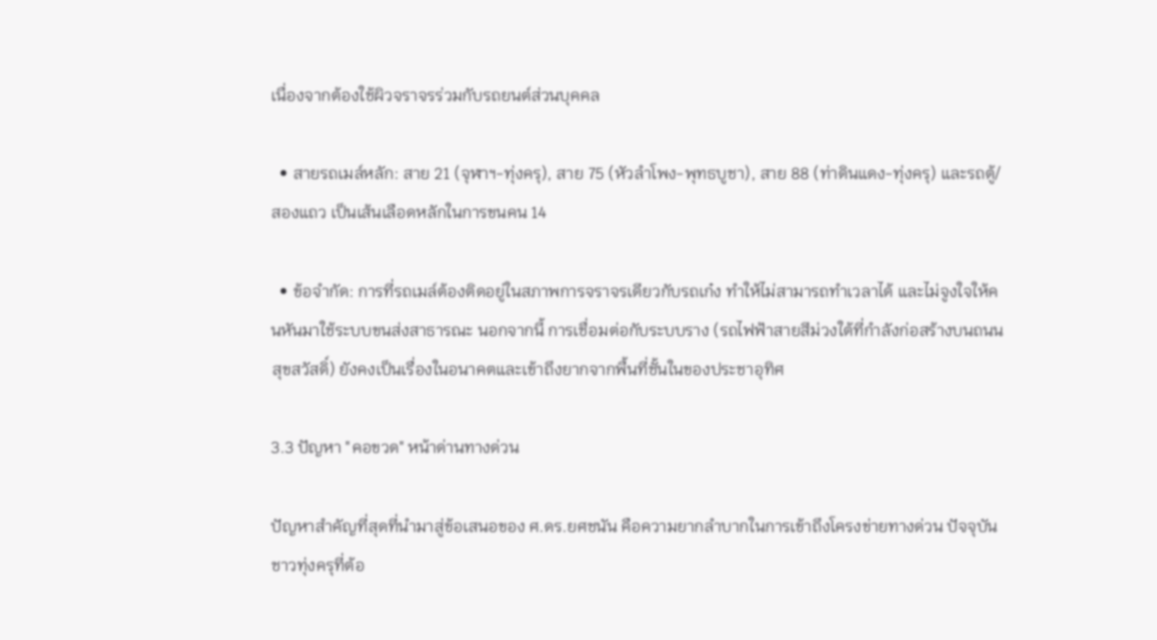เนื่องจากต้องใช้ผิวจราจรร่วมกับรถยนต์ส่วนบุคคล

  • สายรถเมล์หลัก: สาย 21 (จุฬาฯ-ทุ่งครุ), สาย 75 (หัวลำโพง-พุทธบูชา), สาย 88 (ท่าดินแดง-ทุ่งครุ) และรถตู้/สองแถว เป็นเส้นเลือดหลักในการขนคน 14

  • ข้อจำกัด: การที่รถเมล์ต้องติดอยู่ในสภาพการจราจรเดียวกับรถเก๋ง ทำให้ไม่สามารถทำเวลาได้ และไม่จูงใจให้คนหันมาใช้ระบบขนส่งสาธารณะ นอกจากนี้ การเชื่อมต่อกับระบบราง (รถไฟฟ้าสายสีม่วงใต้ที่กำลังก่อสร้างบนถนนสุขสวัสดิ์) ยังคงเป็นเรื่องในอนาคตและเข้าถึงยากจากพื้นที่ชั้นในของประชาอุทิศ

3.3 ปัญหา "คอขวด" หน้าด่านทางด่วน

ปัญหาสำคัญที่สุดที่นำมาสู่ข้อเสนอของ ศ.ดร.ยศชนัน คือความยากลำบากในการเข้าถึงโครงข่ายทางด่วน ปัจจุบัน ชาวทุ่งครุที่ต้อ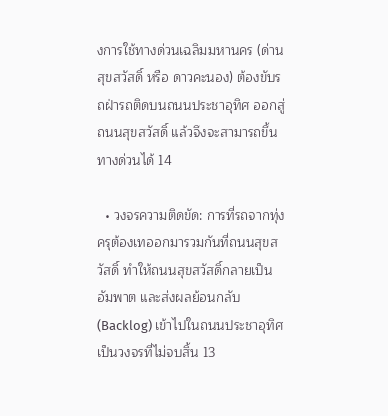งการใช้ทางด่วนเฉลิมมหานคร (ด่านสุขสวัสดิ์ หรือ ดาวคะนอง) ต้องขับรถฝ่ารถติดบนถนนประชาอุทิศ ออกสู่ถนนสุขสวัสดิ์ แล้วจึงจะสามารถขึ้นทางด่วนได้ 14

  • วงจรความติดขัด: การที่รถจากทุ่งครุต้องเทออกมารวมกันที่ถนนสุขสวัสดิ์ ทำให้ถนนสุขสวัสดิ์กลายเป็นอัมพาต และส่งผลย้อนกลับ (Backlog) เข้าไปในถนนประชาอุทิศ เป็นวงจรที่ไม่จบสิ้น 13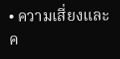• ความเสี่ยงและค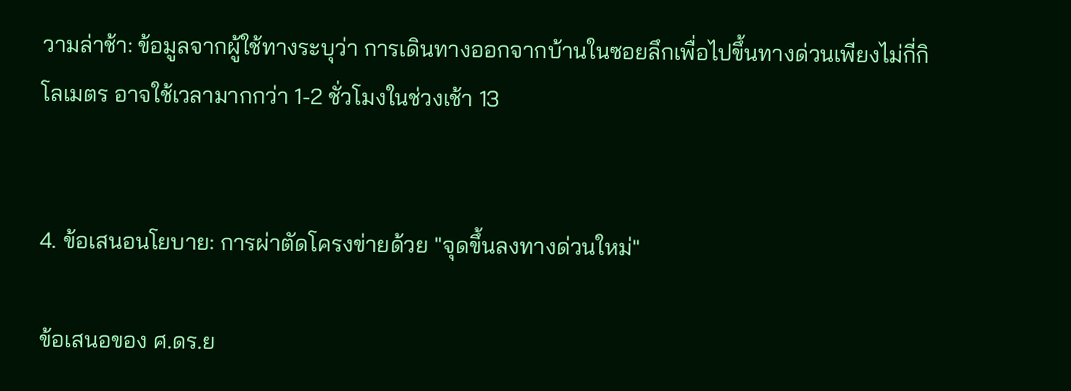วามล่าช้า: ข้อมูลจากผู้ใช้ทางระบุว่า การเดินทางออกจากบ้านในซอยลึกเพื่อไปขึ้นทางด่วนเพียงไม่กี่กิโลเมตร อาจใช้เวลามากกว่า 1-2 ชั่วโมงในช่วงเช้า 13


4. ข้อเสนอนโยบาย: การผ่าตัดโครงข่ายด้วย "จุดขึ้นลงทางด่วนใหม่"

ข้อเสนอของ ศ.ดร.ย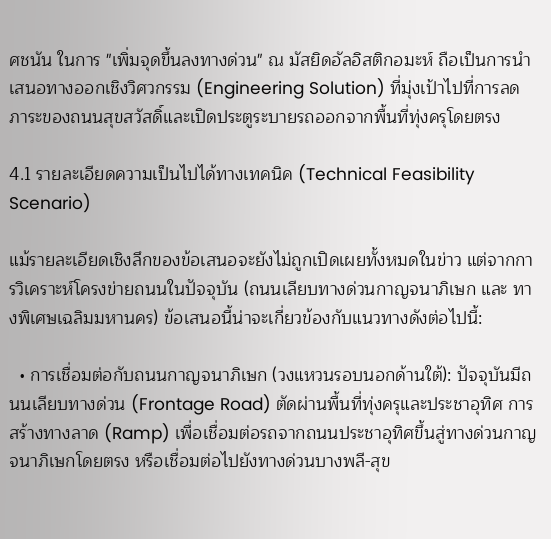ศชนัน ในการ "เพิ่มจุดขึ้นลงทางด่วน" ณ มัสยิดอัลอิสติกอมะห์ ถือเป็นการนำเสนอทางออกเชิงวิศวกรรม (Engineering Solution) ที่มุ่งเป้าไปที่การลดภาระของถนนสุขสวัสดิ์และเปิดประตูระบายรถออกจากพื้นที่ทุ่งครุโดยตรง

4.1 รายละเอียดความเป็นไปได้ทางเทคนิค (Technical Feasibility Scenario)

แม้รายละเอียดเชิงลึกของข้อเสนอจะยังไม่ถูกเปิดเผยทั้งหมดในข่าว แต่จากการวิเคราะห์โครงข่ายถนนในปัจจุบัน (ถนนเลียบทางด่วนกาญจนาภิเษก และ ทางพิเศษเฉลิมมหานคร) ข้อเสนอนี้น่าจะเกี่ยวข้องกับแนวทางดังต่อไปนี้:

  • การเชื่อมต่อกับถนนกาญจนาภิเษก (วงแหวนรอบนอกด้านใต้): ปัจจุบันมีถนนเลียบทางด่วน (Frontage Road) ตัดผ่านพื้นที่ทุ่งครุและประชาอุทิศ การสร้างทางลาด (Ramp) เพื่อเชื่อมต่อรถจากถนนประชาอุทิศขึ้นสู่ทางด่วนกาญจนาภิเษกโดยตรง หรือเชื่อมต่อไปยังทางด่วนบางพลี-สุข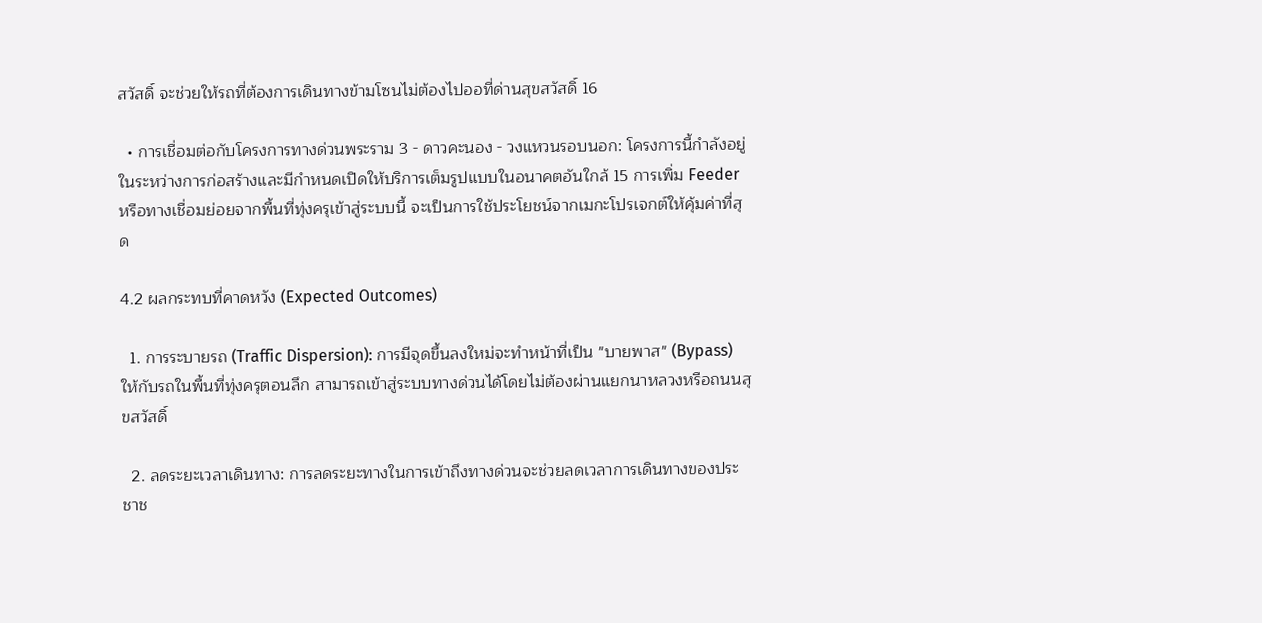สวัสดิ์ จะช่วยให้รถที่ต้องการเดินทางข้ามโซนไม่ต้องไปออที่ด่านสุขสวัสดิ์ 16

  • การเชื่อมต่อกับโครงการทางด่วนพระราม 3 - ดาวคะนอง - วงแหวนรอบนอก: โครงการนี้กำลังอยู่ในระหว่างการก่อสร้างและมีกำหนดเปิดให้บริการเต็มรูปแบบในอนาคตอันใกล้ 15 การเพิ่ม Feeder หรือทางเชื่อมย่อยจากพื้นที่ทุ่งครุเข้าสู่ระบบนี้ จะเป็นการใช้ประโยชน์จากเมกะโปรเจกต์ให้คุ้มค่าที่สุด

4.2 ผลกระทบที่คาดหวัง (Expected Outcomes)

  1. การระบายรถ (Traffic Dispersion): การมีจุดขึ้นลงใหม่จะทำหน้าที่เป็น "บายพาส" (Bypass) ให้กับรถในพื้นที่ทุ่งครุตอนลึก สามารถเข้าสู่ระบบทางด่วนได้โดยไม่ต้องผ่านแยกนาหลวงหรือถนนสุขสวัสดิ์

  2. ลดระยะเวลาเดินทาง: การลดระยะทางในการเข้าถึงทางด่วนจะช่วยลดเวลาการเดินทางของประชาช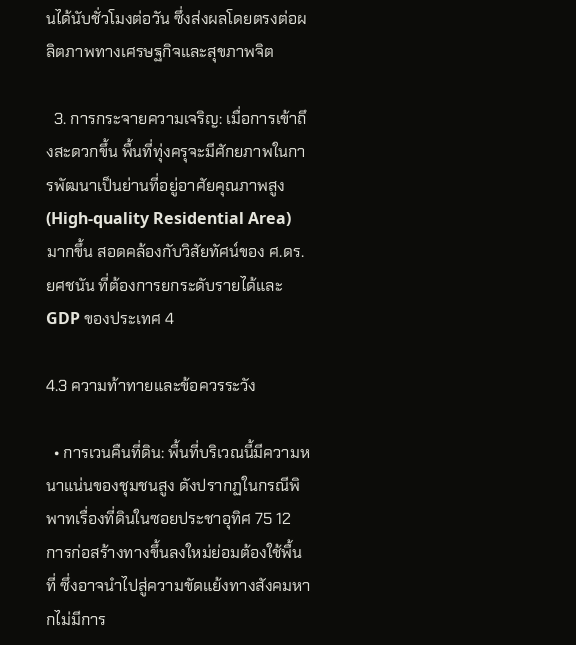นได้นับชั่วโมงต่อวัน ซึ่งส่งผลโดยตรงต่อผลิตภาพทางเศรษฐกิจและสุขภาพจิต

  3. การกระจายความเจริญ: เมื่อการเข้าถึงสะดวกขึ้น พื้นที่ทุ่งครุจะมีศักยภาพในการพัฒนาเป็นย่านที่อยู่อาศัยคุณภาพสูง (High-quality Residential Area) มากขึ้น สอดคล้องกับวิสัยทัศน์ของ ศ.ดร.ยศชนัน ที่ต้องการยกระดับรายได้และ GDP ของประเทศ 4

4.3 ความท้าทายและข้อควรระวัง

  • การเวนคืนที่ดิน: พื้นที่บริเวณนี้มีความหนาแน่นของชุมชนสูง ดังปรากฏในกรณีพิพาทเรื่องที่ดินในซอยประชาอุทิศ 75 12 การก่อสร้างทางขึ้นลงใหม่ย่อมต้องใช้พื้นที่ ซึ่งอาจนำไปสู่ความขัดแย้งทางสังคมหากไม่มีการ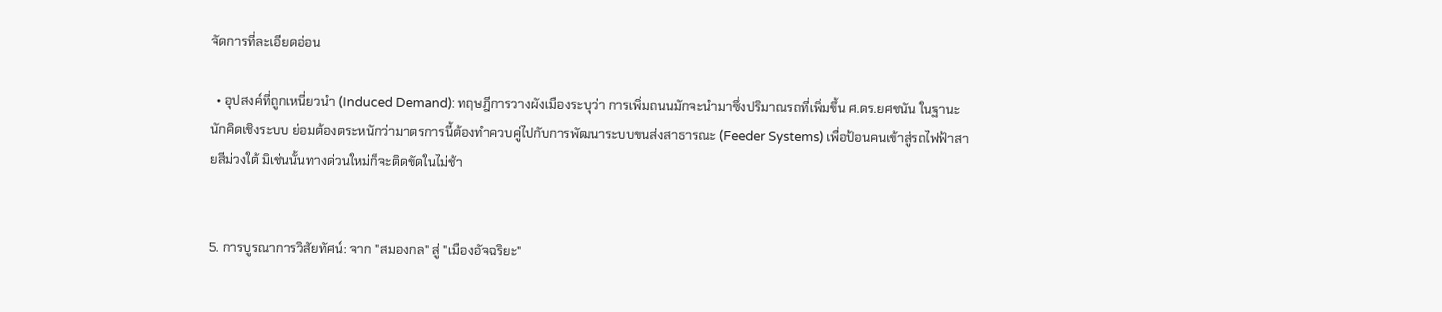จัดการที่ละเอียดอ่อน

  • อุปสงค์ที่ถูกเหนี่ยวนำ (Induced Demand): ทฤษฎีการวางผังเมืองระบุว่า การเพิ่มถนนมักจะนำมาซึ่งปริมาณรถที่เพิ่มขึ้น ศ.ดร.ยศชนัน ในฐานะนักคิดเชิงระบบ ย่อมต้องตระหนักว่ามาตรการนี้ต้องทำควบคู่ไปกับการพัฒนาระบบขนส่งสาธารณะ (Feeder Systems) เพื่อป้อนคนเข้าสู่รถไฟฟ้าสายสีม่วงใต้ มิเช่นนั้นทางด่วนใหม่ก็จะติดขัดในไม่ช้า


5. การบูรณาการวิสัยทัศน์: จาก "สมองกล" สู่ "เมืองอัจฉริยะ"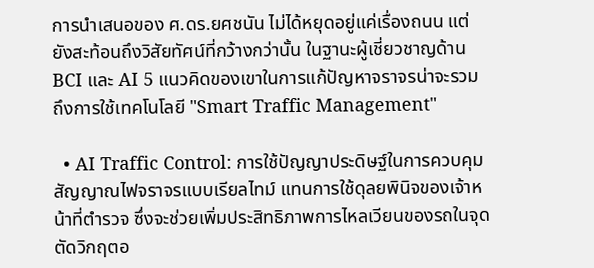การนำเสนอของ ศ.ดร.ยศชนัน ไม่ได้หยุดอยู่แค่เรื่องถนน แต่ยังสะท้อนถึงวิสัยทัศน์ที่กว้างกว่านั้น ในฐานะผู้เชี่ยวชาญด้าน BCI และ AI 5 แนวคิดของเขาในการแก้ปัญหาจราจรน่าจะรวมถึงการใช้เทคโนโลยี "Smart Traffic Management"

  • AI Traffic Control: การใช้ปัญญาประดิษฐ์ในการควบคุมสัญญาณไฟจราจรแบบเรียลไทม์ แทนการใช้ดุลยพินิจของเจ้าหน้าที่ตำรวจ ซึ่งจะช่วยเพิ่มประสิทธิภาพการไหลเวียนของรถในจุดตัดวิกฤตอ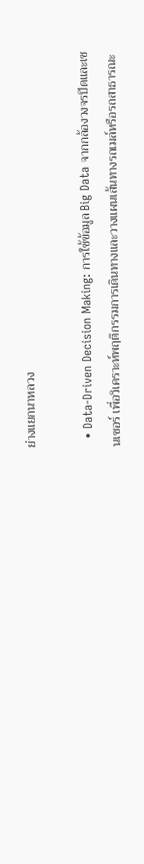ย่างแยกนาหลวง

  • Data-Driven Decision Making: การใช้ข้อมูล Big Data จากกล้องวงจรปิดและเซนเซอร์ เพื่อวิเคราะห์พฤติกรรมการเดินทางและวางแผนเส้นทางรถเมล์หรือรถสาธารณะ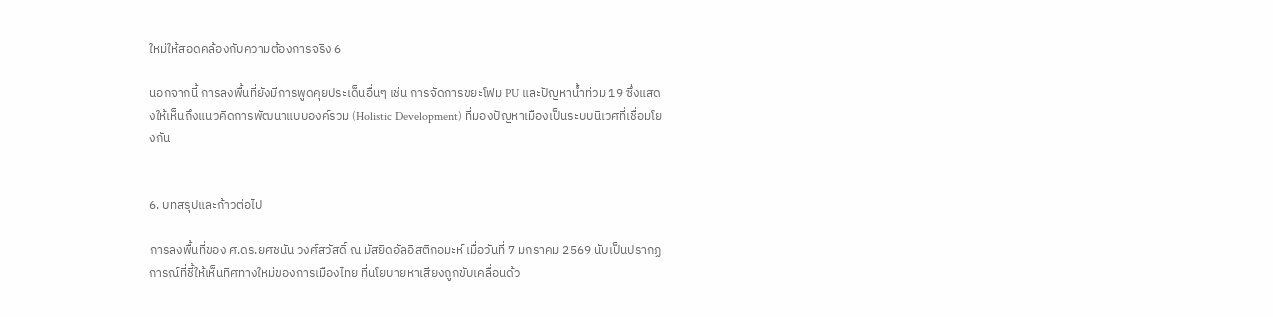ใหม่ให้สอดคล้องกับความต้องการจริง 6

นอกจากนี้ การลงพื้นที่ยังมีการพูดคุยประเด็นอื่นๆ เช่น การจัดการขยะโฟม PU และปัญหาน้ำท่วม 19 ซึ่งแสดงให้เห็นถึงแนวคิดการพัฒนาแบบองค์รวม (Holistic Development) ที่มองปัญหาเมืองเป็นระบบนิเวศที่เชื่อมโยงกัน


6. บทสรุปและก้าวต่อไป

การลงพื้นที่ของ ศ.ดร.ยศชนัน วงศ์สวัสดิ์ ณ มัสยิดอัลอิสติกอมะห์ เมื่อวันที่ 7 มกราคม 2569 นับเป็นปรากฏการณ์ที่ชี้ให้เห็นทิศทางใหม่ของการเมืองไทย ที่นโยบายหาเสียงถูกขับเคลื่อนด้ว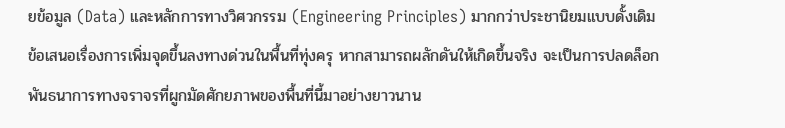ยข้อมูล (Data) และหลักการทางวิศวกรรม (Engineering Principles) มากกว่าประชานิยมแบบดั้งเดิม ข้อเสนอเรื่องการเพิ่มจุดขึ้นลงทางด่วนในพื้นที่ทุ่งครุ หากสามารถผลักดันให้เกิดขึ้นจริง จะเป็นการปลดล็อกพันธนาการทางจราจรที่ผูกมัดศักยภาพของพื้นที่นี้มาอย่างยาวนาน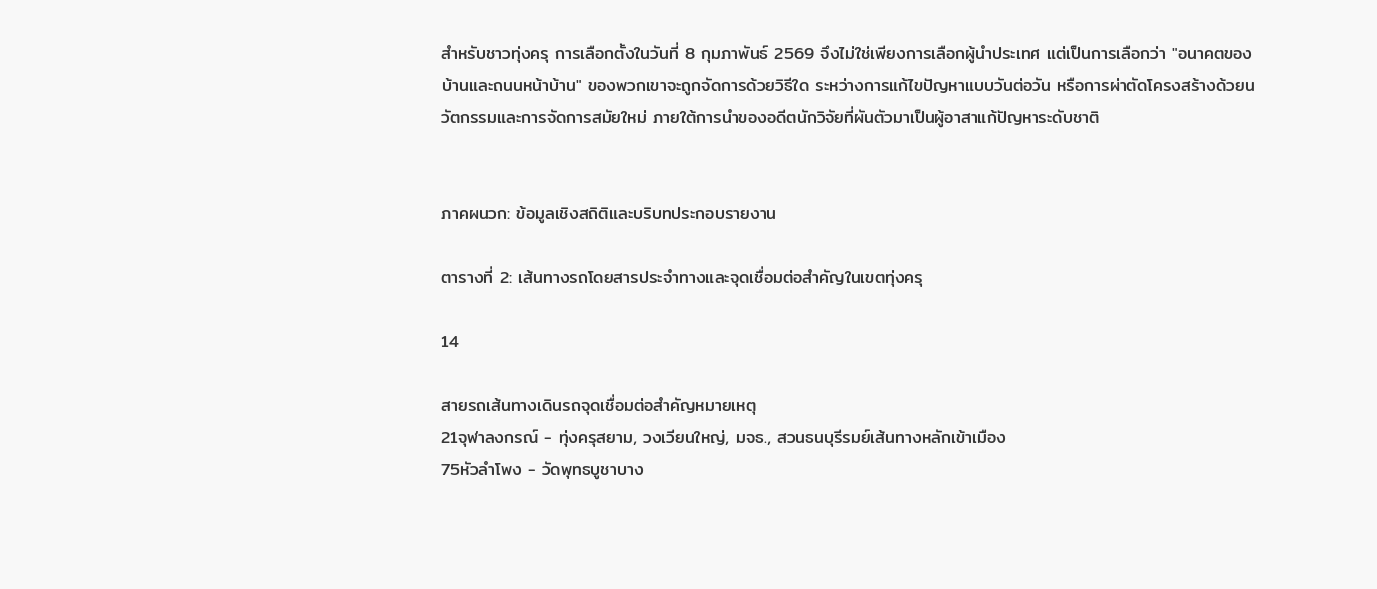สำหรับชาวทุ่งครุ การเลือกตั้งในวันที่ 8 กุมภาพันธ์ 2569 จึงไม่ใช่เพียงการเลือกผู้นำประเทศ แต่เป็นการเลือกว่า "อนาคตของบ้านและถนนหน้าบ้าน" ของพวกเขาจะถูกจัดการด้วยวิธีใด ระหว่างการแก้ไขปัญหาแบบวันต่อวัน หรือการผ่าตัดโครงสร้างด้วยนวัตกรรมและการจัดการสมัยใหม่ ภายใต้การนำของอดีตนักวิจัยที่ผันตัวมาเป็นผู้อาสาแก้ปัญหาระดับชาติ


ภาคผนวก: ข้อมูลเชิงสถิติและบริบทประกอบรายงาน

ตารางที่ 2: เส้นทางรถโดยสารประจำทางและจุดเชื่อมต่อสำคัญในเขตทุ่งครุ

14

สายรถเส้นทางเดินรถจุดเชื่อมต่อสำคัญหมายเหตุ
21จุฬาลงกรณ์ - ทุ่งครุสยาม, วงเวียนใหญ่, มจธ., สวนธนบุรีรมย์เส้นทางหลักเข้าเมือง
75หัวลำโพง - วัดพุทธบูชาบาง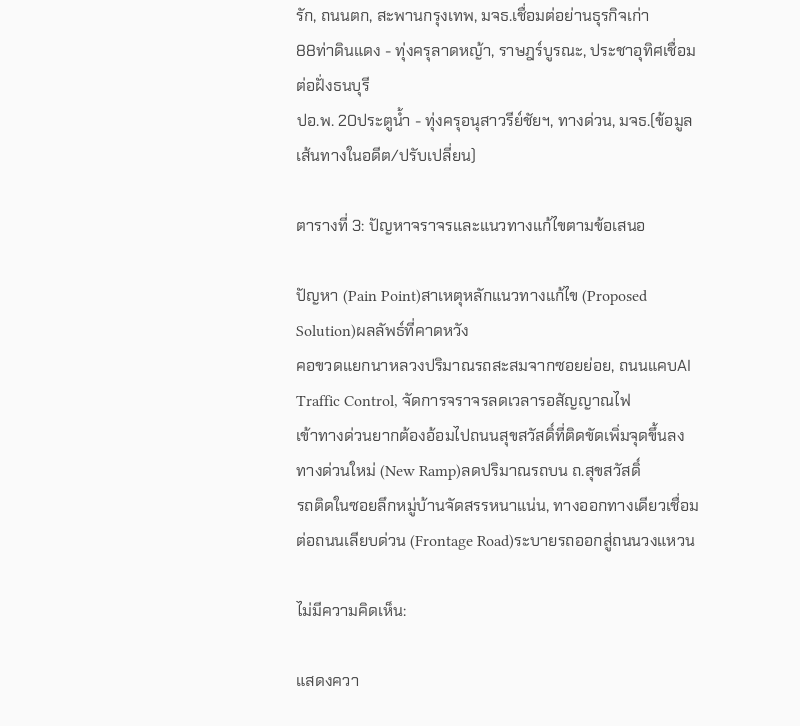รัก, ถนนตก, สะพานกรุงเทพ, มจธ.เชื่อมต่อย่านธุรกิจเก่า
88ท่าดินแดง - ทุ่งครุลาดหญ้า, ราษฎร์บูรณะ, ประชาอุทิศเชื่อมต่อฝั่งธนบุรี
ปอ.พ. 20ประตูน้ำ - ทุ่งครุอนุสาวรีย์ชัยฯ, ทางด่วน, มจธ.(ข้อมูลเส้นทางในอดีต/ปรับเปลี่ยน)

ตารางที่ 3: ปัญหาจราจรและแนวทางแก้ไขตามข้อเสนอ

ปัญหา (Pain Point)สาเหตุหลักแนวทางแก้ไข (Proposed Solution)ผลลัพธ์ที่คาดหวัง
คอขวดแยกนาหลวงปริมาณรถสะสมจากซอยย่อย, ถนนแคบAI Traffic Control, จัดการจราจรลดเวลารอสัญญาณไฟ
เข้าทางด่วนยากต้องอ้อมไปถนนสุขสวัสดิ์ที่ติดขัดเพิ่มจุดขึ้นลงทางด่วนใหม่ (New Ramp)ลดปริมาณรถบน ถ.สุขสวัสดิ์
รถติดในซอยลึกหมู่บ้านจัดสรรหนาแน่น, ทางออกทางเดียวเชื่อมต่อถนนเลียบด่วน (Frontage Road)ระบายรถออกสู่ถนนวงแหวน

ไม่มีความคิดเห็น:

แสดงควา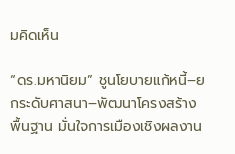มคิดเห็น

“ดร.มหานิยม” ชูนโยบายแก้หนี้–ยกระดับศาสนา–พัฒนาโครงสร้างพื้นฐาน มั่นใจการเมืองเชิงผลงาน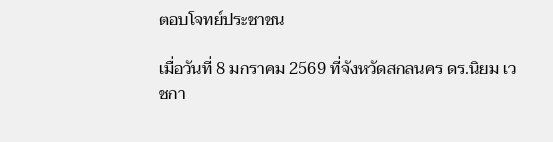ตอบโจทย์ประชาชน

เมื่อวันที่ 8 มกราคม 2569 ที่จังหวัดสกลนคร ดร.นิยม เวชกา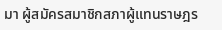มา ผู้สมัครสมาชิกสภาผู้แทนราษฎร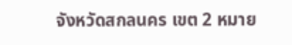จังหวัดสกลนคร เขต 2 หมาย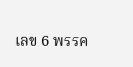เลข 6 พรรค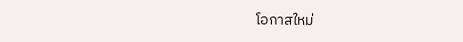โอกาสใหม่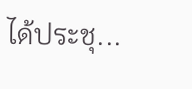ได้ประชุ...